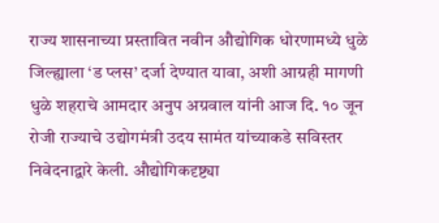राज्य शासनाच्या प्रस्तावित नवीन औद्योगिक धोरणामध्ये धुळे जिल्ह्याला ‘ड प्लस’ दर्जा देण्यात यावा, अशी आग्रही मागणी धुळे शहराचे आमदार अनुप अग्रवाल यांनी आज दि. १० जून रोजी राज्याचे उद्योगमंत्री उदय सामंत यांच्याकडे सविस्तर निवेदनाद्वारे केली. औद्योगिकदृष्ट्या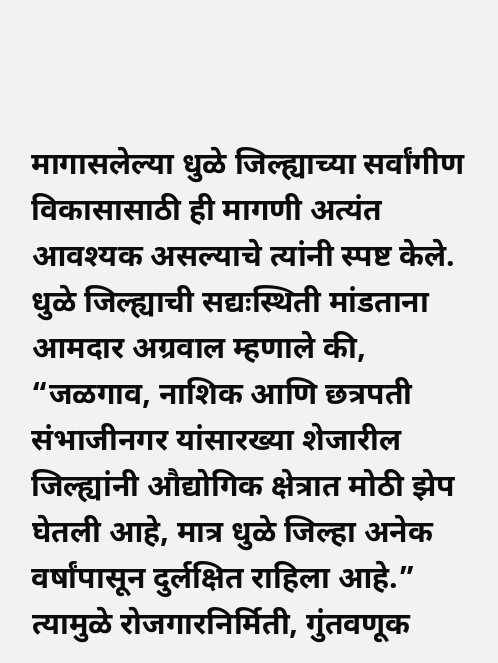मागासलेल्या धुळे जिल्ह्याच्या सर्वांगीण विकासासाठी ही मागणी अत्यंत आवश्यक असल्याचे त्यांनी स्पष्ट केले.
धुळे जिल्ह्याची सद्यःस्थिती मांडताना आमदार अग्रवाल म्हणाले की, “जळगाव, नाशिक आणि छत्रपती संभाजीनगर यांसारख्या शेजारील जिल्ह्यांनी औद्योगिक क्षेत्रात मोठी झेप घेतली आहे, मात्र धुळे जिल्हा अनेक वर्षांपासून दुर्लक्षित राहिला आहे.” त्यामुळे रोजगारनिर्मिती, गुंतवणूक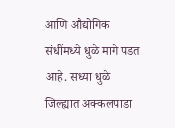आणि औद्योगिक संधींमध्ये धुळे मागे पडत आहे. सध्या धुळे जिल्ह्यात अक्कलपाडा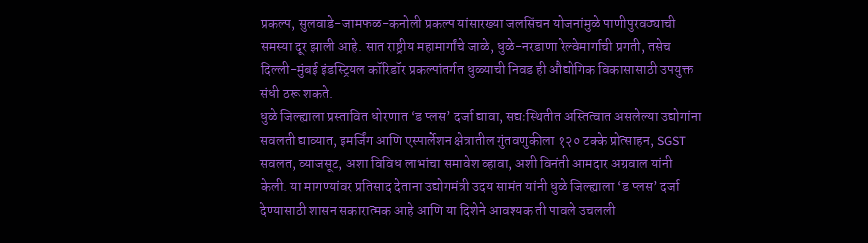प्रकल्प, सुलवाडे-जामफळ-कनोली प्रकल्प यांसारख्या जलसिंचन योजनांमुळे पाणीपुरवठ्याची समस्या दूर झाली आहे. सात राष्ट्रीय महामार्गांचे जाळे, धुळे-नरडाणा रेल्वेमार्गाची प्रगती, तसेच दिल्ली-मुंबई इंडस्ट्रियल कॉरिडॉर प्रकल्पांतर्गत धुळ्याची निवड ही औद्योगिक विकासासाठी उपयुक्त संधी ठरू शकते.
धुळे जिल्ह्याला प्रस्तावित धोरणात ‘ड प्लस’ दर्जा द्यावा, सद्यःस्थितीत अस्तित्वात असलेल्या उद्योगांना सवलती द्याव्यात, इमर्जिंग आणि एस्पार्लेशन क्षेत्रातील गुंतवणुकीला १२० टक्के प्रोत्साहन, SGST सवलत, व्याजसूट, अशा विविध लाभांचा समावेश व्हावा, अशी विनंती आमदार अग्रवाल यांनी केली. या मागण्यांवर प्रतिसाद देताना उद्योगमंत्री उदय सामंत यांनी धुळे जिल्ह्याला ‘ड प्लस’ दर्जा देण्यासाठी शासन सकारात्मक आहे आणि या दिशेने आवश्यक ती पावले उचलली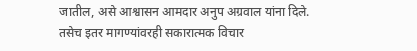जातील, असे आश्वासन आमदार अनुप अग्रवाल यांना दिले. तसेच इतर मागण्यांवरही सकारात्मक विचार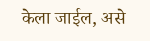केला जाईल, असे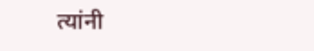त्यांनी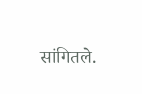सांगितले.